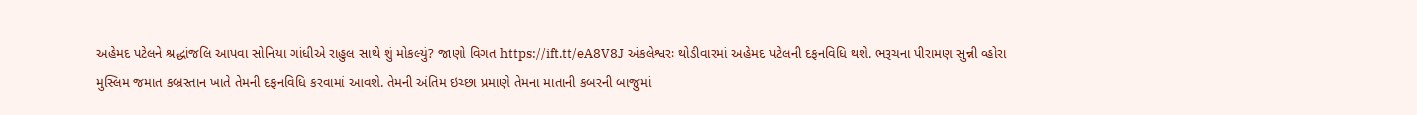અહેમદ પટેલને શ્રદ્ધાંજલિ આપવા સોનિયા ગાંધીએ રાહુલ સાથે શું મોકલ્યું? જાણો વિગત https://ift.tt/eA8V8J અંકલેશ્વરઃ થોડીવારમાં અહેમદ પટેલની દફનવિધિ થશે. ભરૂચના પીરામણ સુન્ની વ્હોરા મુસ્લિમ જમાત કબ્રસ્તાન ખાતે તેમની દફનવિધિ કરવામાં આવશે. તેમની અંતિમ ઇચ્છા પ્રમાણે તેમના માતાની કબરની બાજુમાં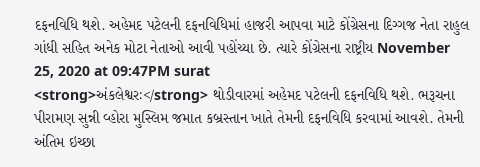દફનવિધિ થશે. અહેમદ પટેલની દફનવિધિમાં હાજરી આપવા માટે કોંગ્રેસના દિગ્ગજ નેતા રાહુલ ગાંધી સહિત અનેક મોટા નેતાઓ આવી પહોંચ્યા છે. ત્યારે કોંગ્રેસના રાષ્ટ્રીય November 25, 2020 at 09:47PM surat
<strong>અંકલેશ્વરઃ</strong> થોડીવારમાં અહેમદ પટેલની દફનવિધિ થશે. ભરૂચના પીરામણ સુન્ની વ્હોરા મુસ્લિમ જમાત કબ્રસ્તાન ખાતે તેમની દફનવિધિ કરવામાં આવશે. તેમની અંતિમ ઇચ્છા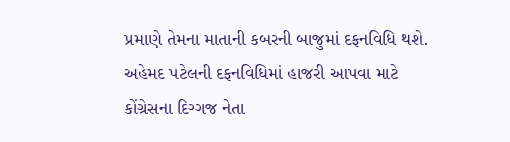પ્રમાણે તેમના માતાની કબરની બાજુમાં દફનવિધિ થશે. અહેમદ પટેલની દફનવિધિમાં હાજરી આપવા માટે કોંગ્રેસના દિગ્ગજ નેતા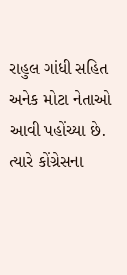રાહુલ ગાંધી સહિત અનેક મોટા નેતાઓ આવી પહોંચ્યા છે. ત્યારે કોંગ્રેસના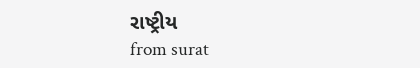રાષ્ટ્રીય
from surat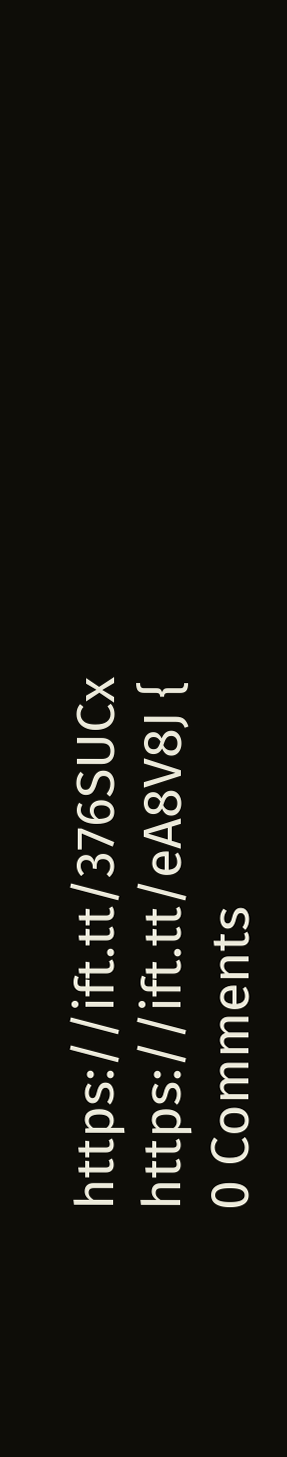https://ift.tt/376SUCx
https://ift.tt/eA8V8J {
0 Comments